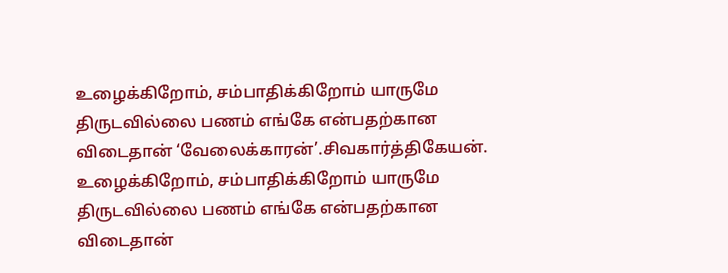உழைக்கிறோம், சம்பாதிக்கிறோம் யாருமே திருடவில்லை பணம் எங்கே என்பதற்கான விடைதான் ‘வேலைக்காரன்’.சிவகார்த்திகேயன்.
உழைக்கிறோம், சம்பாதிக்கிறோம் யாருமே திருடவில்லை பணம் எங்கே என்பதற்கான விடைதான்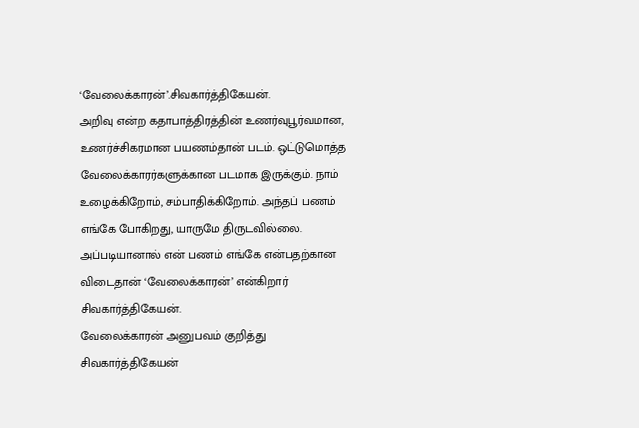‘வேலைக்காரன்’.சிவகார்த்திகேயன்.
அறிவு என்ற கதாபாத்திரத்தின் உணர்வுபூர்வமான, உணர்ச்சிகரமான பயணம்தான் படம். ஒட்டுமொத்த வேலைக்காரர்களுக்கான படமாக இருக்கும். நாம் உழைக்கிறோம், சம்பாதிக்கிறோம். அந்தப் பணம் எங்கே போகிறது, யாருமே திருடவில்லை. அப்படியானால் என் பணம் எங்கே என்பதற்கான விடைதான் ‘வேலைக்காரன்’ என்கிறார் சிவகார்த்திகேயன்.
வேலைக்காரன் அனுபவம் குறித்து சிவகார்த்திகேயன்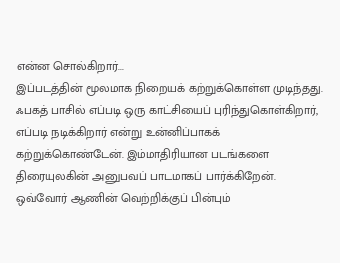என்ன சொல்கிறார்...
இப்படத்தின் மூலமாக நிறையக் கற்றுக்கொள்ள முடிந்தது. ஃபகத் பாசில் எப்படி ஒரு காட்சியைப் புரிந்துகொள்கிறார், எப்படி நடிக்கிறார் என்று உன்னிப்பாகக் கற்றுக்கொண்டேன். இம்மாதிரியான படங்களை திரையுலகின் அனுபவப் பாடமாகப் பார்க்கிறேன். ஒவ்வோர் ஆணின் வெற்றிக்குப் பின்பும்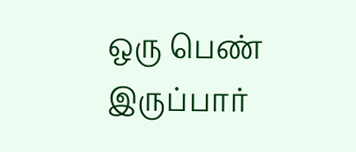ஒரு பெண் இருப்பார்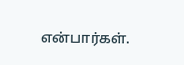என்பார்கள்.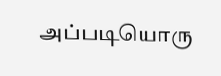அப்படியொரு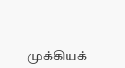முக்கியக்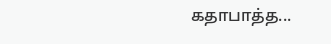கதாபாத்த...